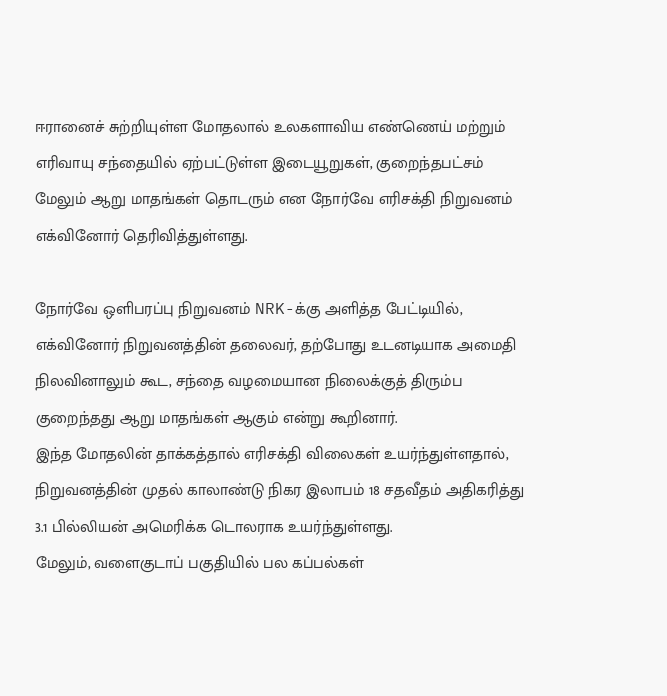ஈரானைச் சுற்றியுள்ள மோதலால் உலகளாவிய எண்ணெய் மற்றும் எரிவாயு சந்தையில் ஏற்பட்டுள்ள இடையூறுகள், குறைந்தபட்சம் மேலும் ஆறு மாதங்கள் தொடரும் என நோர்வே எரிசக்தி நிறுவனம் எக்வினோர் தெரிவித்துள்ளது.

நோர்வே ஒளிபரப்பு நிறுவனம் NRK-க்கு அளித்த பேட்டியில், எக்வினோர் நிறுவனத்தின் தலைவர், தற்போது உடனடியாக அமைதி நிலவினாலும் கூட, சந்தை வழமையான நிலைக்குத் திரும்ப குறைந்தது ஆறு மாதங்கள் ஆகும் என்று கூறினார்.
இந்த மோதலின் தாக்கத்தால் எரிசக்தி விலைகள் உயர்ந்துள்ளதால், நிறுவனத்தின் முதல் காலாண்டு நிகர இலாபம் 18 சதவீதம் அதிகரித்து 3.1 பில்லியன் அமெரிக்க டொலராக உயர்ந்துள்ளது.
மேலும், வளைகுடாப் பகுதியில் பல கப்பல்கள்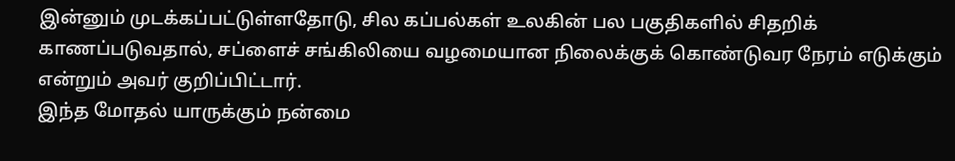இன்னும் முடக்கப்பட்டுள்ளதோடு, சில கப்பல்கள் உலகின் பல பகுதிகளில் சிதறிக் காணப்படுவதால், சப்ளைச் சங்கிலியை வழமையான நிலைக்குக் கொண்டுவர நேரம் எடுக்கும் என்றும் அவர் குறிப்பிட்டார்.
இந்த மோதல் யாருக்கும் நன்மை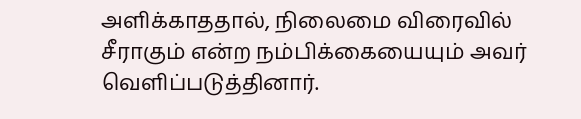அளிக்காததால், நிலைமை விரைவில் சீராகும் என்ற நம்பிக்கையையும் அவர் வெளிப்படுத்தினார்.